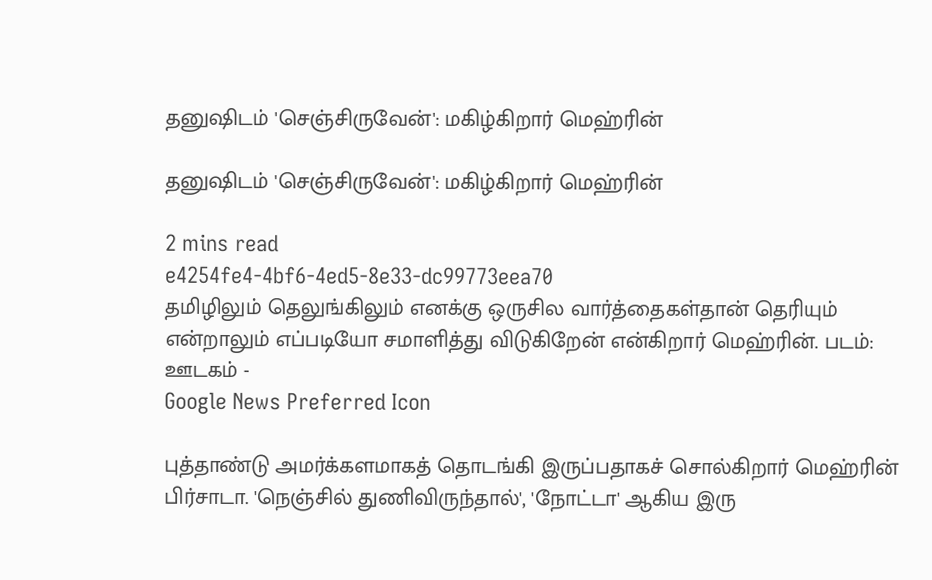தனுஷிடம் 'செஞ்சிருவேன்': மகிழ்கிறார் மெஹ்ரின்

தனுஷிடம் 'செஞ்சிருவேன்': மகிழ்கிறார் மெஹ்ரின்

2 mins read
e4254fe4-4bf6-4ed5-8e33-dc99773eea70
தமிழிலும் தெலுங்கிலும் எனக்கு ஒருசில வார்த்தைகள்தான் தெரியும் என்றாலும் எப்படியோ சமாளித்து விடுகிறேன் என்கிறார் மெஹ்ரின். படம்: ஊடகம் -
Google News Preferred Icon

புத்தாண்டு அமர்க்களமாகத் தொடங்கி இருப்பதாகச் சொல்கிறார் மெஹ்ரின் பிர்சாடா. 'நெஞ்சில் துணிவிருந்தால்', 'நோட்டா' ஆகிய இரு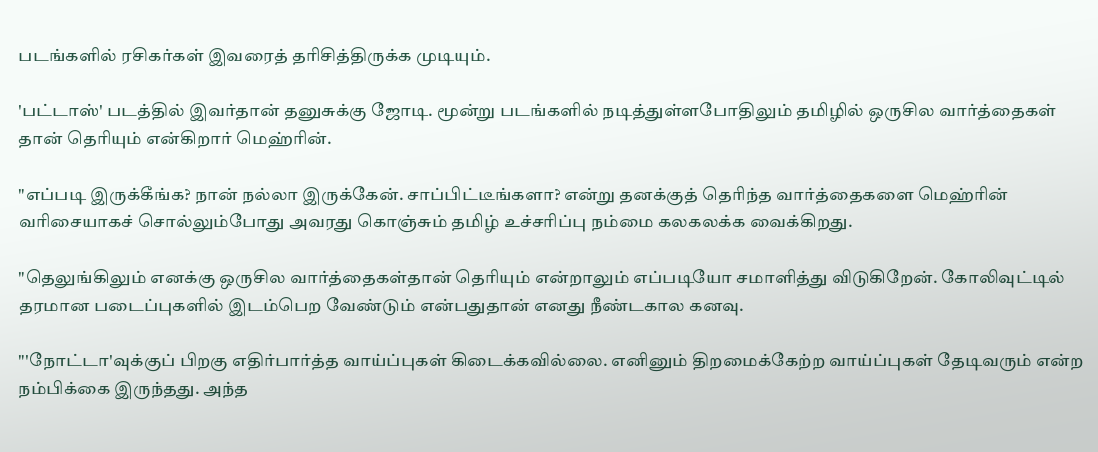படங்களில் ரசிகர்கள் இவரைத் தரிசித்திருக்க முடியும்.

'பட்டாஸ்' படத்தில் இவர்தான் தனுசுக்கு ஜோடி. மூன்று படங்களில் நடித்துள்ளபோதிலும் தமிழில் ஒருசில வார்த்தைகள் தான் தெரியும் என்கிறார் மெஹ்ரின்.

"எப்படி இருக்கீங்க? நான் நல்லா இருக்கேன். சாப்பிட்டீங்களா? என்று தனக்குத் தெரிந்த வார்த்தைகளை மெஹ்ரின் வரிசையாகச் சொல்லும்போது அவரது கொஞ்சும் தமிழ் உச்சரிப்பு நம்மை கலகலக்க வைக்கிறது.

"தெலுங்கிலும் எனக்கு ஒருசில வார்த்தைகள்தான் தெரியும் என்றாலும் எப்படியோ சமாளித்து விடுகிறேன். கோலிவுட்டில் தரமான படைப்புகளில் இடம்பெற வேண்டும் என்பதுதான் எனது நீண்டகால கனவு.

"'நோட்டா'வுக்குப் பிறகு எதிர்பார்த்த வாய்ப்புகள் கிடைக்கவில்லை. எனினும் திறமைக்கேற்ற வாய்ப்புகள் தேடிவரும் என்ற நம்பிக்கை இருந்தது. அந்த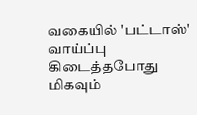வகையில் 'பட்டாஸ்' வாய்ப்பு கிடைத்தபோது மிகவும்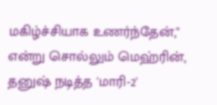மகிழ்ச்சியாக உணர்ந்தேன்," என்று சொல்லும் மெஹ்ரின், தனுஷ் நடித்த 'மாரி-2'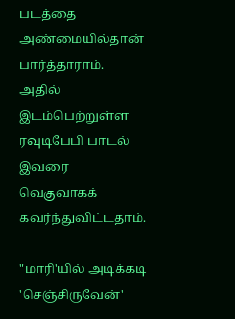படத்தை அண்மையில்தான் பார்த்தாராம். அதில் இடம்பெற்றுள்ள ரவுடிபேபி பாடல் இவரை வெகுவாகக் கவர்ந்துவிட்டதாம்.

"மாரி'யில் அடிக்கடி 'செஞ்சிருவேன்'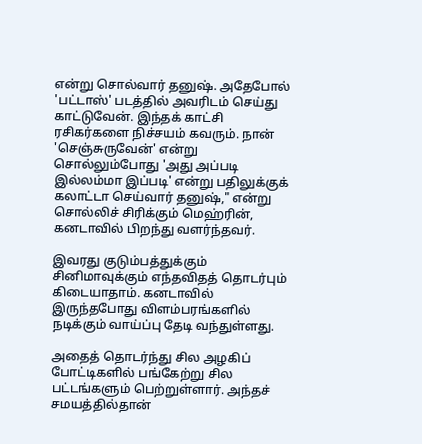என்று சொல்வார் தனுஷ். அதேபோல் 'பட்டாஸ்' படத்தில் அவரிடம் செய்து காட்டுவேன். இந்தக் காட்சி ரசிகர்களை நிச்சயம் கவரும். நான் 'செஞ்சுருவேன்' என்று சொல்லும்போது 'அது அப்படி இல்லம்மா இப்படி' என்று பதிலுக்குக் கலாட்டா செய்வார் தனுஷ்," என்று சொல்லிச் சிரிக்கும் மெஹ்ரின், கனடாவில் பிறந்து வளர்ந்தவர்.

இவரது குடும்பத்துக்கும் சினிமாவுக்கும் எந்தவிதத் தொடர்பும் கிடையாதாம். கனடாவில் இருந்தபோது விளம்பரங்களில் நடிக்கும் வாய்ப்பு தேடி வந்துள்ளது.

அதைத் தொடர்ந்து சில அழகிப் போட்டிகளில் பங்கேற்று சில பட்டங்களும் பெற்றுள்ளார். அந்தச் சமயத்தில்தான்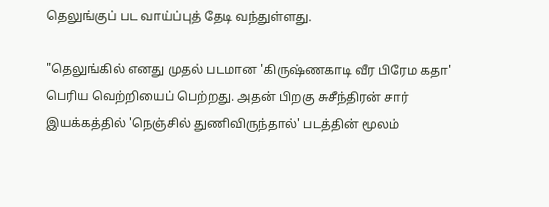தெலுங்குப் பட வாய்ப்புத் தேடி வந்துள்ளது.

"தெலுங்கில் எனது முதல் படமான 'கிருஷ்ணகாடி வீர பிரேம கதா' பெரிய வெற்றியைப் பெற்றது. அதன் பிறகு சுசீந்திரன் சார் இயக்கத்தில் 'நெஞ்சில் துணிவிருந்தால்' படத்தின் மூலம்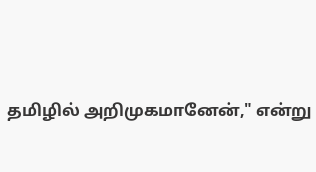தமிழில் அறிமுகமானேன்," என்று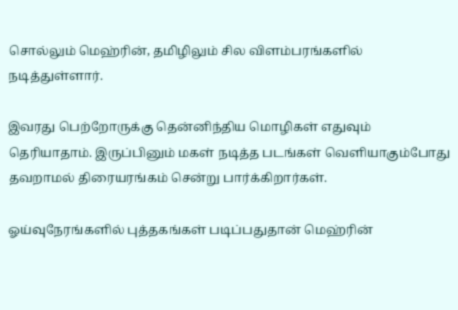சொல்லும் மெஹ்ரின், தமிழிலும் சில விளம்பரங்களில் நடித்துள்ளார்.

இவரது பெற்றோருக்கு தென்னிந்திய மொழிகள் எதுவும் தெரியாதாம். இருப்பினும் மகள் நடித்த படங்கள் வெளியாகும்போது தவறாமல் திரையரங்கம் சென்று பார்க்கிறார்கள்.

ஓய்வுநேரங்களில் புத்தகங்கள் படிப்பதுதான் மெஹ்ரின்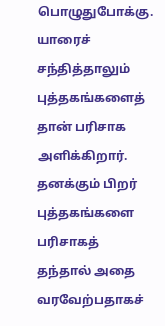பொழுதுபோக்கு. யாரைச் சந்தித்தாலும் புத்தகங்களைத் தான் பரிசாக அளிக்கிறார். தனக்கும் பிறர் புத்தகங்களை பரிசாகத் தந்தால் அதை வரவேற்பதாகச்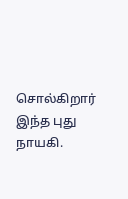சொல்கிறார் இந்த புது நாயகி.